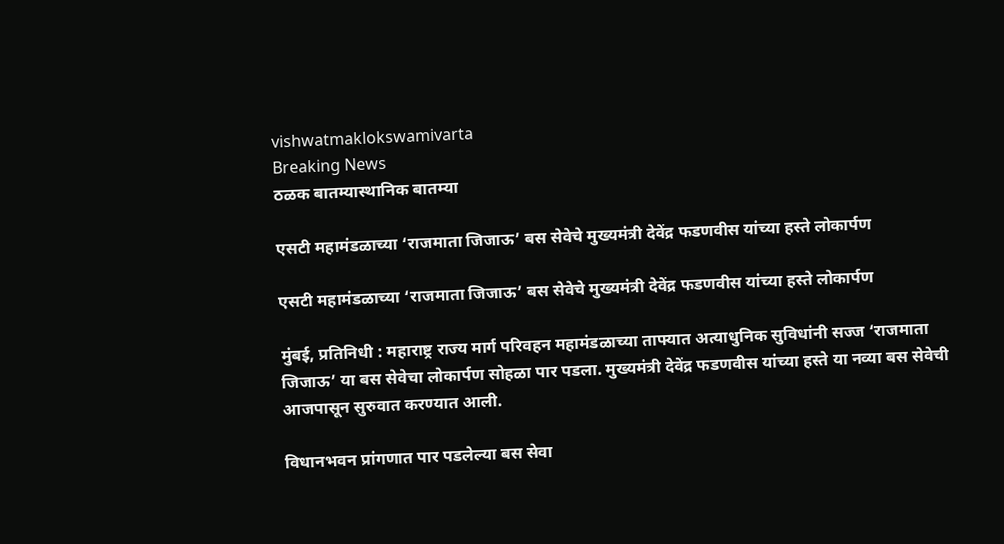vishwatmaklokswamivarta
Breaking News
ठळक बातम्यास्थानिक बातम्या

एसटी महामंडळाच्या ‘राजमाता जिजाऊ’ बस सेवेचे मुख्यमंत्री देवेंद्र फडणवीस यांच्या हस्ते लोकार्पण

एसटी महामंडळाच्या ‘राजमाता जिजाऊ’ बस सेवेचे मुख्यमंत्री देवेंद्र फडणवीस यांच्या हस्ते लोकार्पण

मुंबई, प्रतिनिधी : महाराष्ट्र राज्य मार्ग परिवहन महामंडळाच्या ताफ्यात अत्याधुनिक सुविधांनी सज्ज ‘राजमाता जिजाऊ’ या बस सेवेचा लोकार्पण सोहळा पार पडला. मुख्यमंत्री देवेंद्र फडणवीस यांच्या हस्ते या नव्या बस सेवेची आजपासून सुरुवात करण्यात आली.

विधानभवन प्रांगणात पार पडलेल्या बस सेवा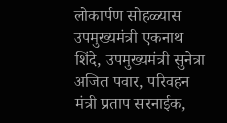लोकार्पण सोहळ्यास उपमुख्यमंत्री एकनाथ शिंदे, उपमुख्यमंत्री सुनेत्रा अजित पवार, परिवहन मंत्री प्रताप सरनाईक,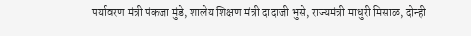पर्यावरण मंत्री पंकजा मुंडे, शालेय शिक्षण मंत्री दादाजी भुसे, राज्यमंत्री माधुरी मिसाळ, दोन्ही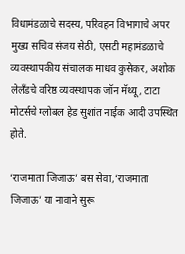विधामंडळाचे सदस्य, परिवहन विभागाचे अपर मुख्य सचिव संजय सेठी, एसटी महामंडळाचे व्यवस्थापकीय संचालक माधव कुसेकर, अशोक लेलँडचे वरिष्ठ व्यवस्थापक जॉन मॅथ्यू, टाटा मोटर्सचे ग्लोबल हेड सुशांत नाईक आदी उपस्थित होते.

‘राजमाता जिजाऊ’ बस सेवा,‘राजमाता जिजाऊ’ या नावाने सुरू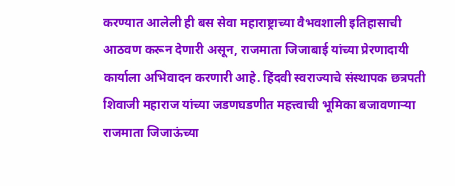करण्यात आलेली ही बस सेवा महाराष्ट्राच्या वैभवशाली इतिहासाची आठवण करून देणारी असून, राजमाता जिजाबाई यांच्या प्रेरणादायी कार्याला अभिवादन करणारी आहे. हिंदवी स्वराज्याचे संस्थापक छत्रपती शिवाजी महाराज यांच्या जडणघडणीत महत्त्वाची भूमिका बजावणाऱ्या राजमाता जिजाऊंच्या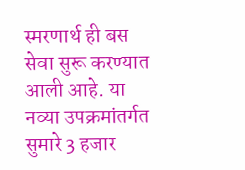स्मरणार्थ ही बस सेवा सुरू करण्यात आली आहे. या नव्या उपक्रमांतर्गत सुमारे 3 हजार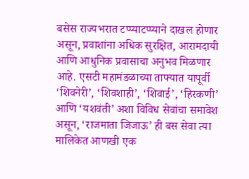बसेस राज्यभरात टप्प्याटप्प्याने दाखल होणार असून, प्रवाशांना अधिक सुरक्षित, आरामदायी आणि आधुनिक प्रवासाचा अनुभव मिळणार आहे. एसटी महामंडळाच्या ताफ्यात यापूर्वी ‘शिवनेरी’, ‘शिवशाही’, ‘शिवाई’, ‘हिरकणी’ आणि ‘यशवंती’ अशा विविध सेवांचा समावेश असून, ‘राजमाता जिजाऊ’ ही बस सेवा त्या मालिकेत आणखी एक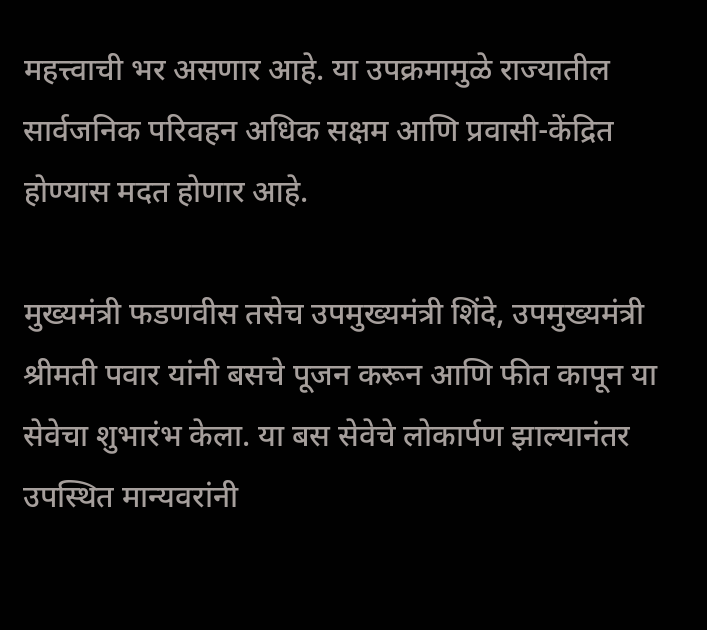महत्त्वाची भर असणार आहे. या उपक्रमामुळे राज्यातील सार्वजनिक परिवहन अधिक सक्षम आणि प्रवासी-केंद्रित होण्यास मदत होणार आहे.

मुख्यमंत्री फडणवीस तसेच उपमुख्यमंत्री शिंदे, उपमुख्यमंत्री श्रीमती पवार यांनी बसचे पूजन करून आणि फीत कापून या सेवेचा शुभारंभ केला. या बस सेवेचे लोकार्पण झाल्यानंतर उपस्थित मान्यवरांनी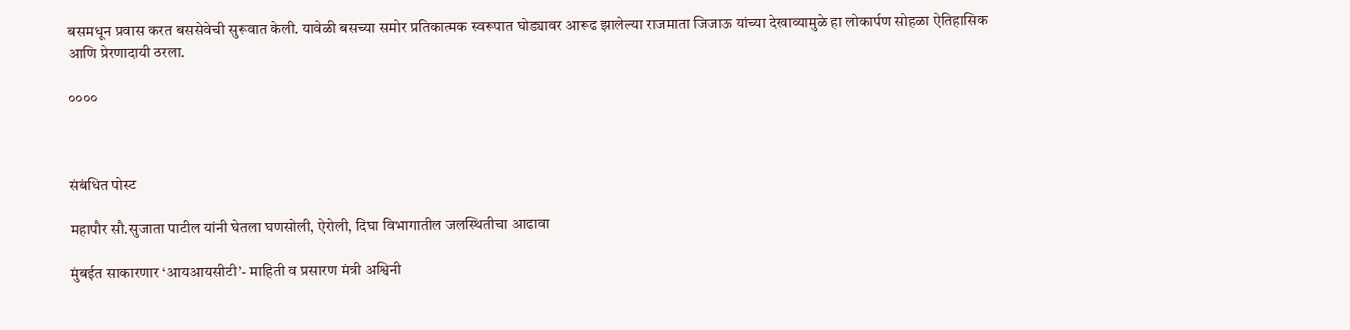बसमधून प्रवास करत बससेवेची सुरूवात केली. यावेळी बसच्या समोर प्रतिकात्मक स्वरूपात घोड्यावर आरूढ झालेल्या राजमाता जिजाऊ यांच्या देखाव्यामुळे हा लोकार्पण सोहळा ऐतिहासिक आणि प्रेरणादायी ठरला.

००००



संबंधित पोस्ट

महापौर सौ.सुजाता पाटील यांनी घेतला घणसोली, ऐरोली, दिघा विभागातील जलस्थितीचा आढावा

मुंबईत साकारणार ‘आयआयसीटी’- माहिती व प्रसारण मंत्री अश्विनी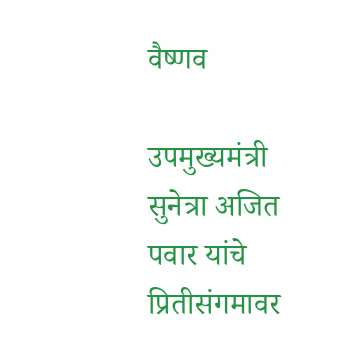वैष्णव

उपमुख्यमंत्री सुनेत्रा अजित पवार यांचे प्रितीसंगमावर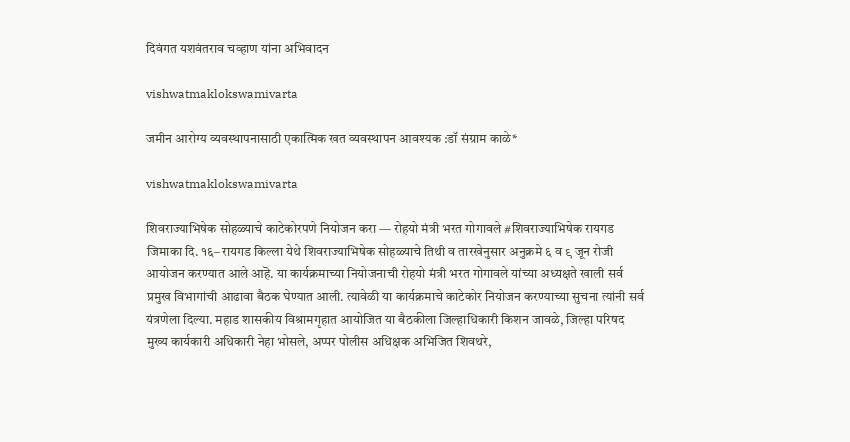दिवंगत यशवंतराव चव्हाण यांना अभिवादन

vishwatmaklokswamivarta

जमीन आरोग्य व्यवस्थापनासाठी एकात्मिक खत व्यवस्थापन आवश्यक :डॉ संग्राम काळे*

vishwatmaklokswamivarta

शिवराज्याभिषेक सोहळ्याचे काटेकोरपणे नियोजन करा — रोहयो मंत्री भरत गोगावले #शिवराज्याभिषेक रायगड जिमाका दि. १६– रायगड किल्ला येथे शिवराज्याभिषेक सोहळ्याचे तिथी व तारखेनुसार अनुक्रमे ६ व ९ जून रोजी आयोजन करण्यात आले आहॆ. या कार्यक्रमाच्या नियोजनाची रोहयो मंत्री भरत गोगावले यांच्या अध्यक्षते खाली सर्व प्रमुख विभागांची आढावा बैठक घेण्यात आली. त्यावेळी या कार्यक्रमाचे काटेकोर नियोजन करण्याच्या सुचना त्यांनी सर्व यंत्रणेला दिल्या. महाड शासकीय विश्रामगृहात आयोजित या बैठकीला जिल्हाधिकारी किशन जावळे, जिल्हा परिषद मुख्य कार्यकारी अधिकारी नेहा भोसले, अप्पर पोलीस अधिक्षक अभिजित शिवथरे,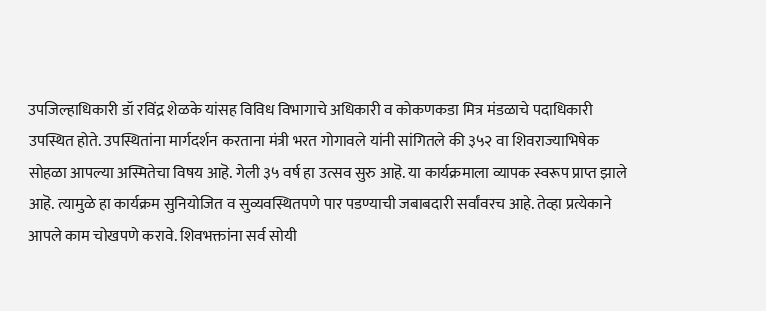उपजिल्हाधिकारी डॉ रविंद्र शेळके यांसह विविध विभागाचे अधिकारी व कोकणकडा मित्र मंडळाचे पदाधिकारी उपस्थित होते. उपस्थितांना मार्गदर्शन करताना मंत्री भरत गोगावले यांनी सांगितले की ३५२ वा शिवराज्याभिषेक सोहळा आपल्या अस्मितेचा विषय आहॆ. गेली ३५ वर्ष हा उत्सव सुरु आहॆ. या कार्यक्रमाला व्यापक स्वरूप प्राप्त झाले आहॆ. त्यामुळे हा कार्यक्रम सुनियोजित व सुव्यवस्थितपणे पार पडण्याची जबाबदारी सर्वांवरच आहे. तेव्हा प्रत्येकाने आपले काम चोखपणे करावे. शिवभक्तांना सर्व सोयी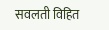सवलती विहित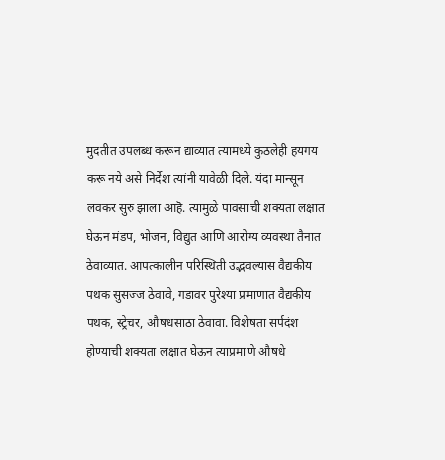मुदतीत उपलब्ध करून द्याव्यात त्यामध्ये कुठलेही हयगय करू नये असे निर्देश त्यांनी यावेळी दिले. यंदा मान्सून लवकर सुरु झाला आहॆ. त्यामुळे पावसाची शक्यता लक्षात घेऊन मंडप, भोजन, विद्युत आणि आरोग्य व्यवस्था तैनात ठेवाव्यात. आपत्कालीन परिस्थिती उद्भवल्यास वैद्यकीय पथक सुसज्ज ठेवावे, गडावर पुरेश्या प्रमाणात वैद्यकीय पथक, स्ट्रेचर, औषधसाठा ठेवावा. विशेषता सर्पदंश होण्याची शक्यता लक्षात घेऊन त्याप्रमाणे औषधे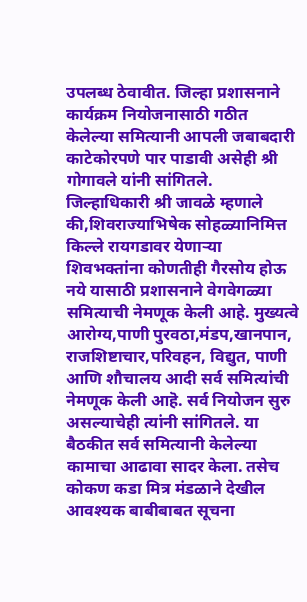उपलब्ध ठेवावीत. जिल्हा प्रशासनाने कार्यक्रम नियोजनासाठी गठीत केलेल्या समित्यानी आपली जबाबदारी काटेकोरपणे पार पाडावी असेही श्री गोगावले यांनी सांगितले. जिल्हाधिकारी श्री जावळे म्हणाले की,शिवराज्याभिषेक सोहळ्यानिमित्त किल्ले रायगडावर येणाऱ्या शिवभक्तांना कोणतीही गैरसोय होऊ नये यासाठी प्रशासनाने वेगवेगळ्या समित्याची नेमणूक केली आहे. मुख्यत्वे आरोग्य,पाणी पुरवठा,मंडप,खानपान, राजशिष्टाचार,परिवहन, विद्युत, पाणी आणि शौचालय आदी सर्व समित्यांची नेमणूक केली आहॆ. सर्व नियोजन सुरु असल्याचेही त्यांनी सांगितले. या बैठकीत सर्व समित्यानी केलेल्या कामाचा आढावा सादर केला. तसेच कोकण कडा मित्र मंडळाने देखील आवश्यक बाबीबाबत सूचना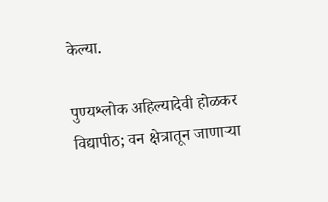केल्या.

पुण्यश्लोक अहिल्यादेवी होळकर विद्यापीठ; वन क्षेत्रातून जाणाऱ्या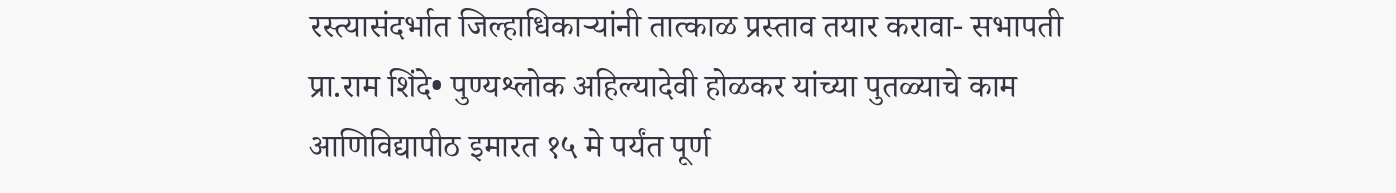रस्त्यासंदर्भात जिल्हाधिकाऱ्यांनी तात्काळ प्रस्ताव तयार करावा- सभापती प्रा.राम शिंदे• पुण्यश्लोक अहिल्यादेवी होळकर यांच्या पुतळ्याचे काम आणिविद्यापीठ इमारत १५ मे पर्यंत पूर्ण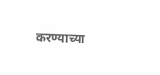करण्याच्या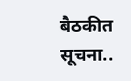बैठकीत सूचना..